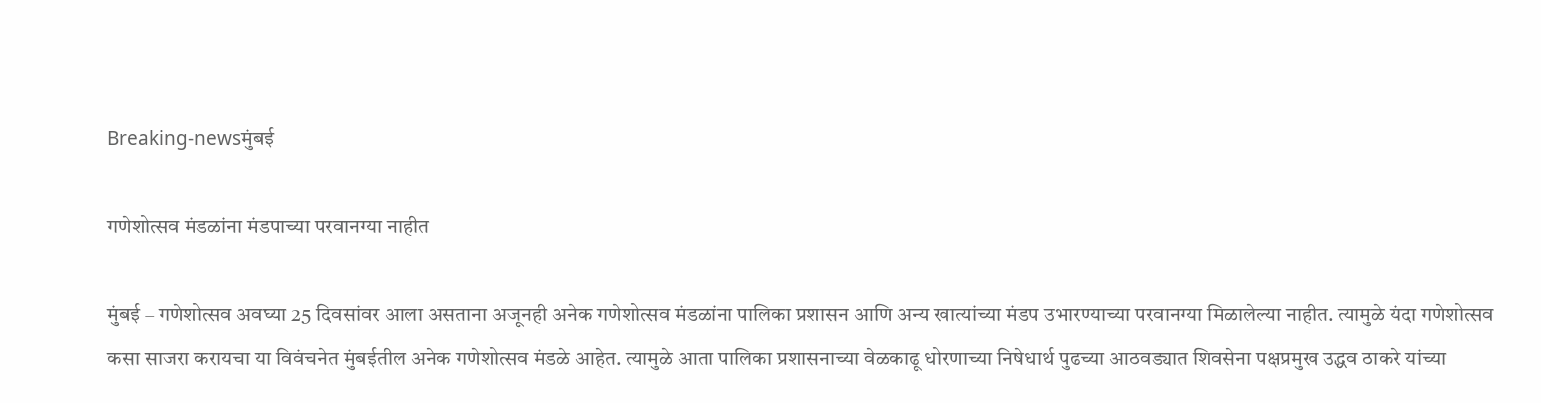Breaking-newsमुंबई

गणेशोत्सव मंडळांना मंडपाच्या परवानग्या नाहीत

मुंबई – गणेशोत्सव अवघ्या 25 दिवसांवर आला असताना अजूनही अनेक गणेशोत्सव मंडळांना पालिका प्रशासन आणि अन्य खात्यांच्या मंडप उभारण्याच्या परवानग्या मिळालेल्या नाहीत. त्यामुळे यंदा गणेशोत्सव कसा साजरा करायचा या विवंचनेत मुंबईतील अनेक गणेशोत्सव मंडळे आहेत. त्यामुळे आता पालिका प्रशासनाच्या वेळकाढू धोरणाच्या निषेधार्थ पुढच्या आठवड्यात शिवसेना पक्षप्रमुख उद्धव ठाकरे यांच्या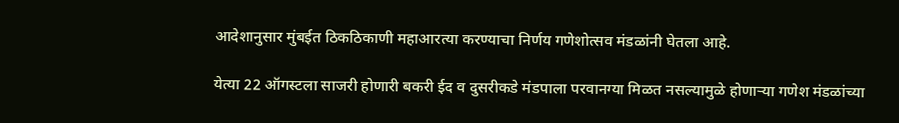आदेशानुसार मुंबईत ठिकठिकाणी महाआरत्या करण्याचा निर्णय गणेशोत्सव मंडळांनी घेतला आहे.

येत्या 22 ऑगस्टला साजरी होणारी बकरी ईद व दुसरीकडे मंडपाला परवानग्या मिळत नसल्यामुळे होणाऱ्या गणेश मंडळांच्या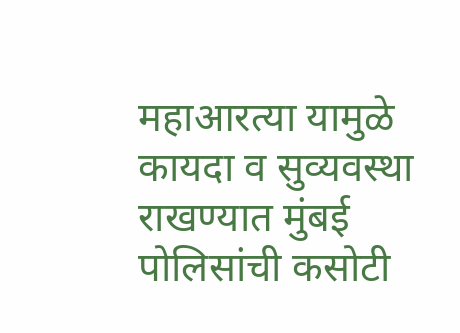महाआरत्या यामुळे कायदा व सुव्यवस्था राखण्यात मुंबई पोलिसांची कसोटी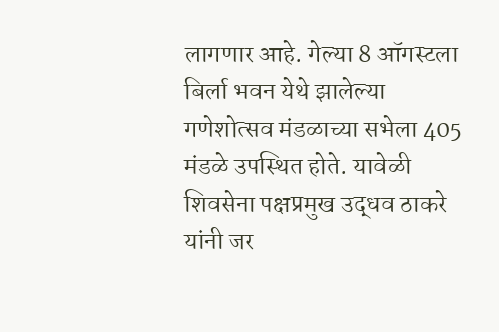लागणार आहे. गेल्या 8 ऑगस्टला बिर्ला भवन येथे झालेल्या गणेशोत्सव मंडळाच्या सभेला 405 मंडळे उपस्थित होते. यावेळी शिवसेना पक्षप्रमुख उद्धव ठाकरे यांनी जर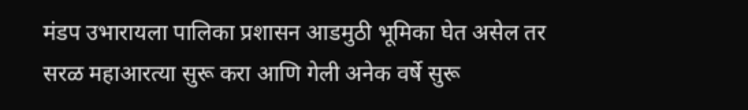मंडप उभारायला पालिका प्रशासन आडमुठी भूमिका घेत असेल तर सरळ महाआरत्या सुरू करा आणि गेली अनेक वर्षे सुरू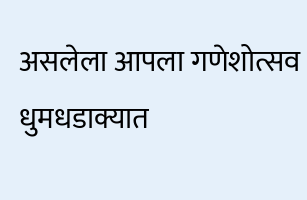असलेला आपला गणेशोत्सव धुमधडाक्यात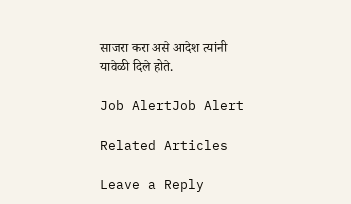साजरा करा असे आदेश त्यांनी यावेळी दिले होते.

Job AlertJob Alert

Related Articles

Leave a Reply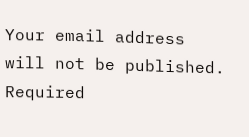Your email address will not be published. Required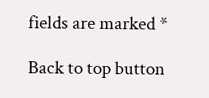fields are marked *

Back to top button